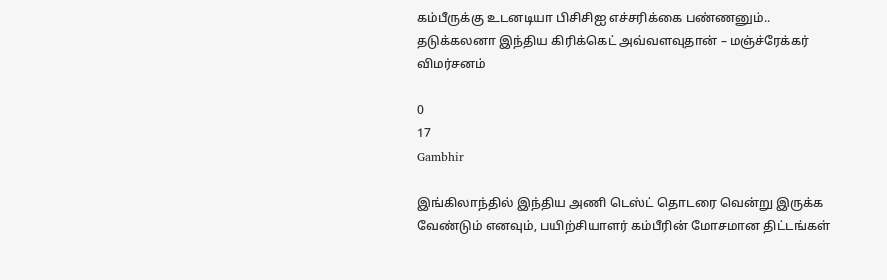கம்பீருக்கு உடனடியா பிசிசிஐ எச்சரிக்கை பண்ணனும்.. தடுக்கலனா இந்திய கிரிக்கெட் அவ்வளவுதான் – மஞ்ச்ரேக்கர் விமர்சனம்

0
17
Gambhir

இங்கிலாந்தில் இந்திய அணி டெஸ்ட் தொடரை வென்று இருக்க வேண்டும் எனவும், பயிற்சியாளர் கம்பீரின் மோசமான திட்டங்கள்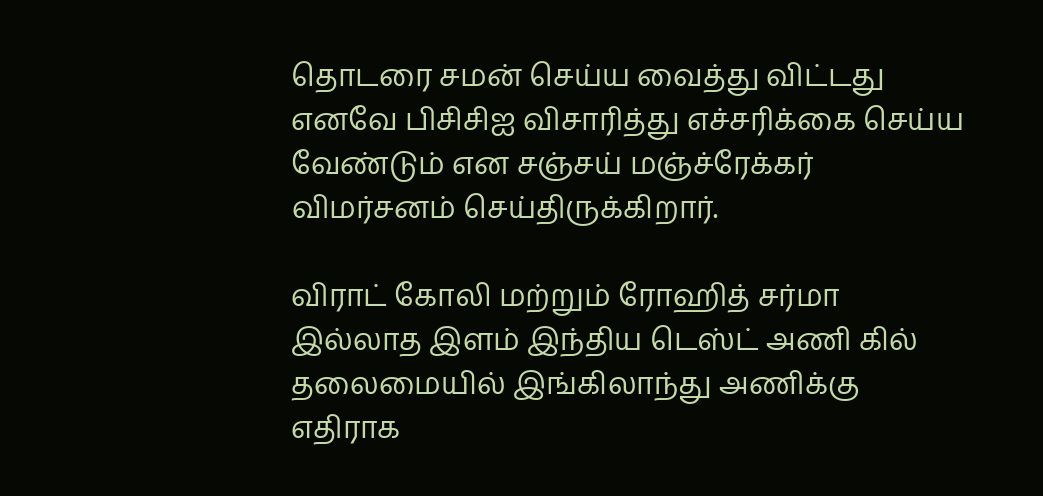தொடரை சமன் செய்ய வைத்து விட்டது எனவே பிசிசிஐ விசாரித்து எச்சரிக்கை செய்ய வேண்டும் என சஞ்சய் மஞ்ச்ரேக்கர் விமர்சனம் செய்திருக்கிறார்.

விராட் கோலி மற்றும் ரோஹித் சர்மா இல்லாத இளம் இந்திய டெஸ்ட் அணி கில் தலைமையில் இங்கிலாந்து அணிக்கு எதிராக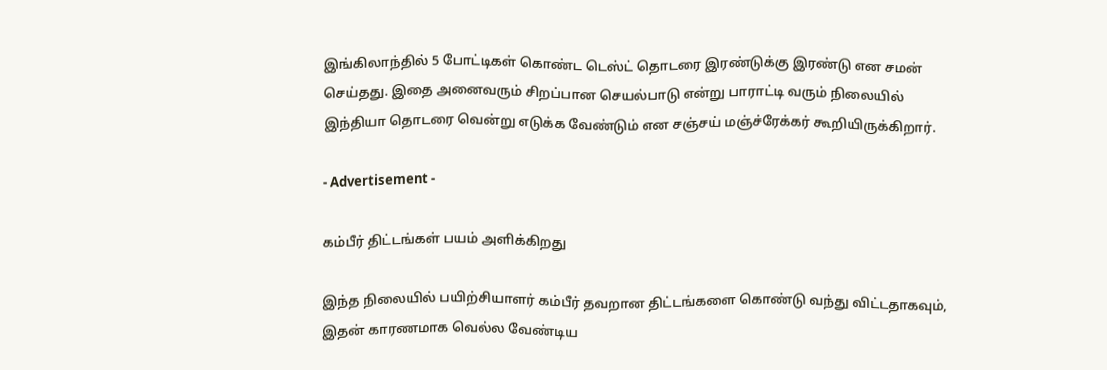இங்கிலாந்தில் 5 போட்டிகள் கொண்ட டெஸ்ட் தொடரை இரண்டுக்கு இரண்டு என சமன் செய்தது. இதை அனைவரும் சிறப்பான செயல்பாடு என்று பாராட்டி வரும் நிலையில் இந்தியா தொடரை வென்று எடுக்க வேண்டும் என சஞ்சய் மஞ்ச்ரேக்கர் கூறியிருக்கிறார்.

- Advertisement -

கம்பீர் திட்டங்கள் பயம் அளிக்கிறது

இந்த நிலையில் பயிற்சியாளர் கம்பீர் தவறான திட்டங்களை கொண்டு வந்து விட்டதாகவும், இதன் காரணமாக வெல்ல வேண்டிய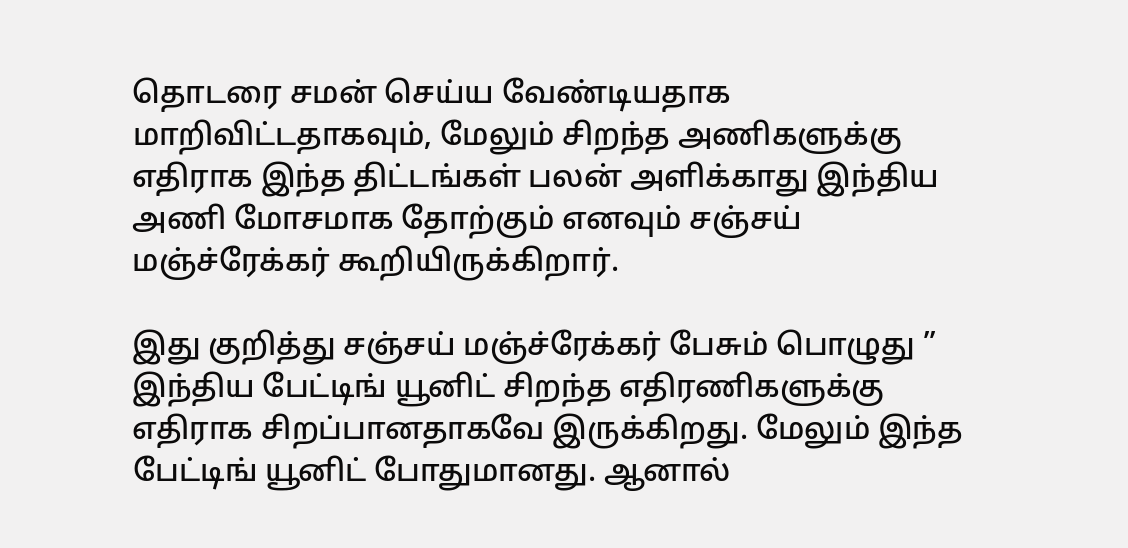தொடரை சமன் செய்ய வேண்டியதாக மாறிவிட்டதாகவும், மேலும் சிறந்த அணிகளுக்கு எதிராக இந்த திட்டங்கள் பலன் அளிக்காது இந்திய அணி மோசமாக தோற்கும் எனவும் சஞ்சய் மஞ்ச்ரேக்கர் கூறியிருக்கிறார்.

இது குறித்து சஞ்சய் மஞ்ச்ரேக்கர் பேசும் பொழுது ” இந்திய பேட்டிங் யூனிட் சிறந்த எதிரணிகளுக்கு எதிராக சிறப்பானதாகவே இருக்கிறது. மேலும் இந்த பேட்டிங் யூனிட் போதுமானது. ஆனால்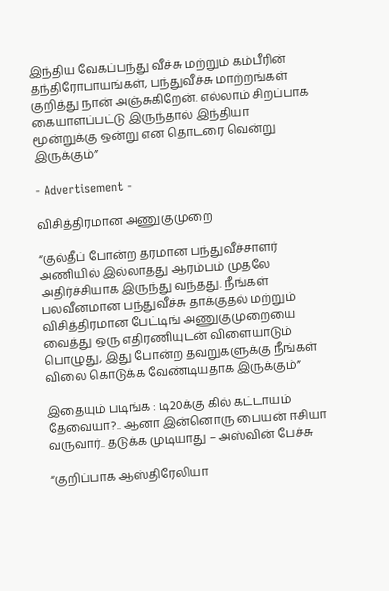இந்திய வேகப்பந்து வீச்சு மற்றும் கம்பீரின் தந்திரோபாயங்கள், பந்துவீச்சு மாற்றங்கள் குறித்து நான் அஞ்சுகிறேன். எல்லாம் சிறப்பாக கையாளப்பட்டு இருந்தால் இந்தியா மூன்றுக்கு ஒன்று என தொடரை வென்று இருக்கும்”

- Advertisement -

விசித்திரமான அணுகுமுறை

“குல்தீப் போன்ற தரமான பந்துவீச்சாளர் அணியில் இல்லாதது ஆரம்பம் முதலே அதிர்ச்சியாக இருந்து வந்தது. நீங்கள் பலவீனமான பந்துவீச்சு தாக்குதல் மற்றும் விசித்திரமான பேட்டிங் அணுகுமுறையை வைத்து ஒரு எதிரணியுடன் விளையாடும் பொழுது, இது போன்ற தவறுகளுக்கு நீங்கள் விலை கொடுக்க வேண்டியதாக இருக்கும்”

இதையும் படிங்க : டி20க்கு கில் கட்டாயம் தேவையா?.. ஆனா இன்னொரு பையன் ஈசியா வருவார்.. தடுக்க முடியாது – அஸ்வின் பேச்சு

“குறிப்பாக ஆஸ்திரேலியா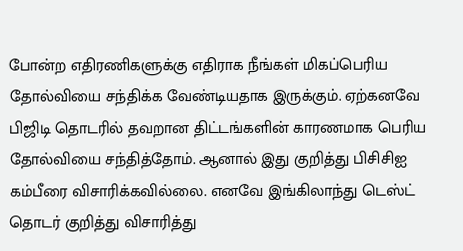போன்ற எதிரணிகளுக்கு எதிராக நீங்கள் மிகப்பெரிய தோல்வியை சந்திக்க வேண்டியதாக இருக்கும். ஏற்கனவே பிஜிடி தொடரில் தவறான திட்டங்களின் காரணமாக பெரிய தோல்வியை சந்தித்தோம். ஆனால் இது குறித்து பிசிசிஐ கம்பீரை விசாரிக்கவில்லை. எனவே இங்கிலாந்து டெஸ்ட் தொடர் குறித்து விசாரித்து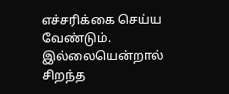எச்சரிக்கை செய்ய வேண்டும். இல்லையென்றால் சிறந்த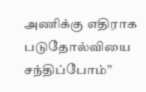அணிக்கு எதிராக படுதோல்வியை சந்திப்போம்”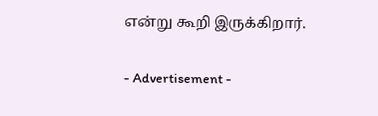என்று கூறி இருக்கிறார்.

- Advertisement -